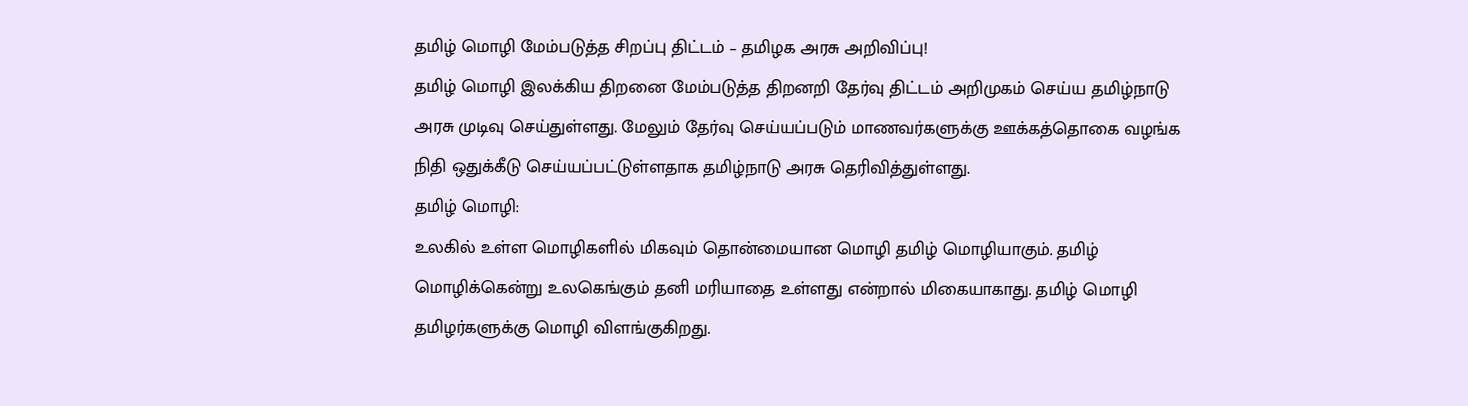தமிழ் மொழி மேம்படுத்த சிறப்பு திட்டம் – தமிழக அரசு அறிவிப்பு!
தமிழ் மொழி இலக்கிய திறனை மேம்படுத்த திறனறி தேர்வு திட்டம் அறிமுகம் செய்ய தமிழ்நாடு அரசு முடிவு செய்துள்ளது. மேலும் தேர்வு செய்யப்படும் மாணவர்களுக்கு ஊக்கத்தொகை வழங்க நிதி ஒதுக்கீடு செய்யப்பட்டுள்ளதாக தமிழ்நாடு அரசு தெரிவித்துள்ளது.
தமிழ் மொழி:
உலகில் உள்ள மொழிகளில் மிகவும் தொன்மையான மொழி தமிழ் மொழியாகும். தமிழ் மொழிக்கென்று உலகெங்கும் தனி மரியாதை உள்ளது என்றால் மிகையாகாது. தமிழ் மொழி தமிழர்களுக்கு மொழி விளங்குகிறது.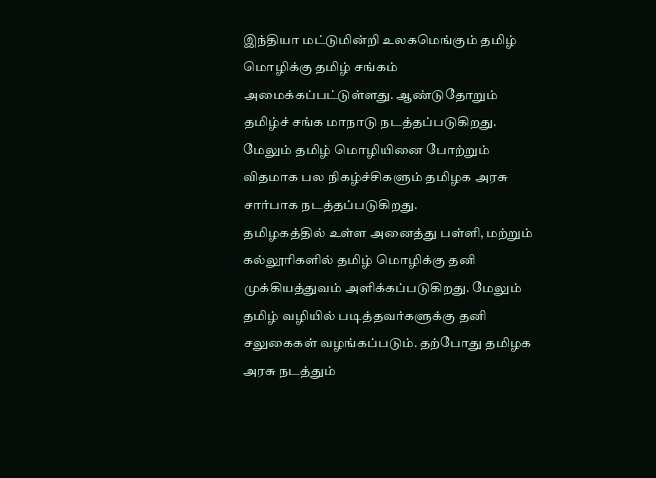இந்தியா மட்டுமின்றி உலகமெங்கும் தமிழ் மொழிக்கு தமிழ் சங்கம் அமைக்கப்பட்டுள்ளது. ஆண்டுதோறும் தமிழ்ச் சங்க மாநாடு நடத்தப்படுகிறது. மேலும் தமிழ் மொழியினை போற்றும் விதமாக பல நிகழ்ச்சிகளும் தமிழக அரசு சார்பாக நடத்தப்படுகிறது.
தமிழகத்தில் உள்ள அனைத்து பள்ளி, மற்றும் கல்லூரிகளில் தமிழ் மொழிக்கு தனி முக்கியத்துவம் அளிக்கப்படுகிறது. மேலும் தமிழ் வழியில் படித்தவர்களுக்கு தனி சலுகைகள் வழங்கப்படும். தற்போது தமிழக அரசு நடத்தும்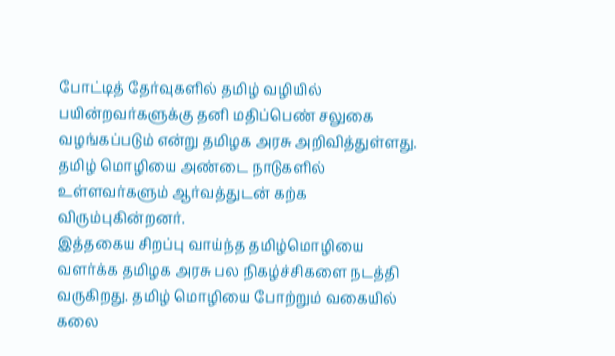போட்டித் தேர்வுகளில் தமிழ் வழியில் பயின்றவர்களுக்கு தனி மதிப்பெண் சலுகை வழங்கப்படும் என்று தமிழக அரசு அறிவித்துள்ளது. தமிழ் மொழியை அண்டை நாடுகளில் உள்ளவர்களும் ஆர்வத்துடன் கற்க விரும்புகின்றனர்.
இத்தகைய சிறப்பு வாய்ந்த தமிழ்மொழியை வளர்க்க தமிழக அரசு பல நிகழ்ச்சிகளை நடத்தி வருகிறது. தமிழ் மொழியை போற்றும் வகையில் கலை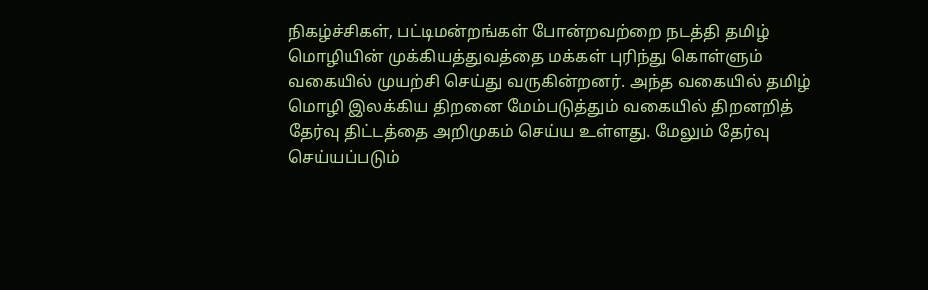நிகழ்ச்சிகள், பட்டிமன்றங்கள் போன்றவற்றை நடத்தி தமிழ் மொழியின் முக்கியத்துவத்தை மக்கள் புரிந்து கொள்ளும் வகையில் முயற்சி செய்து வருகின்றனர். அந்த வகையில் தமிழ் மொழி இலக்கிய திறனை மேம்படுத்தும் வகையில் திறனறித் தேர்வு திட்டத்தை அறிமுகம் செய்ய உள்ளது. மேலும் தேர்வு செய்யப்படும்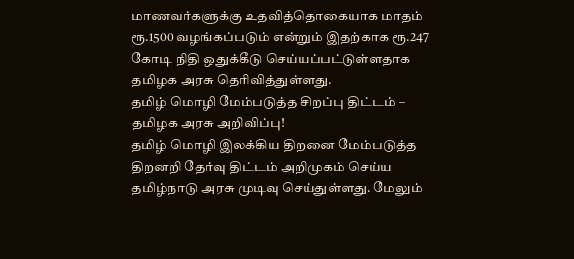மாணவர்களுக்கு உதவித்தொகையாக மாதம் ரூ.1500 வழங்கப்படும் என்றும் இதற்காக ரூ.247 கோடி நிதி ஒதுக்கீடு செய்யப்பட்டுள்ளதாக தமிழக அரசு தெரிவித்துள்ளது.
தமிழ் மொழி மேம்படுத்த சிறப்பு திட்டம் – தமிழக அரசு அறிவிப்பு!
தமிழ் மொழி இலக்கிய திறனை மேம்படுத்த திறனறி தேர்வு திட்டம் அறிமுகம் செய்ய தமிழ்நாடு அரசு முடிவு செய்துள்ளது. மேலும்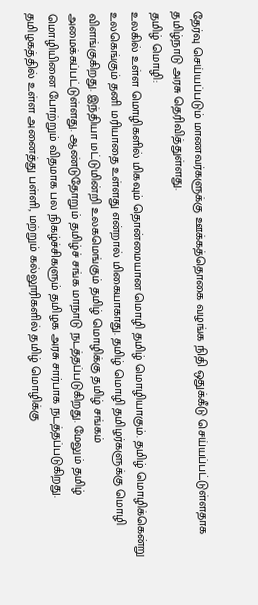தேர்வு செய்யப்படும் மாணவர்களுக்கு ஊக்கத்தொகை வழங்க நிதி ஒதுக்கீடு செய்யப்பட்டுள்ளதாக தமிழ்நாடு அரசு தெரிவித்துள்ளது.
தமிழ் மொழி:
உலகில் உள்ள மொழிகளில் மிகவும் தொன்மையான மொழி தமிழ் மொழியாகும். தமிழ் மொழிக்கென்று உலகெங்கும் தனி மரியாதை உள்ளது என்றால் மிகையாகாது. தமிழ் மொழி தமிழர்களுக்கு மொழி விளங்குகிறது. இந்தியா மட்டுமின்றி உலகமெங்கும் தமிழ் மொழிக்கு தமிழ் சங்கம் அமைக்கப்பட்டுள்ளது. ஆண்டுதோறும் தமிழ்ச் சங்க மாநாடு நடத்தப்படுகிறது. மேலும் தமிழ் மொழியினை போற்றும் விதமாக பல நிகழ்ச்சிகளும் தமிழக அரசு சார்பாக நடத்தப்படுகிறது.
தமிழகத்தில் உள்ள அனைத்து பள்ளி, மற்றும் கல்லூரிகளில் தமிழ் மொழிக்கு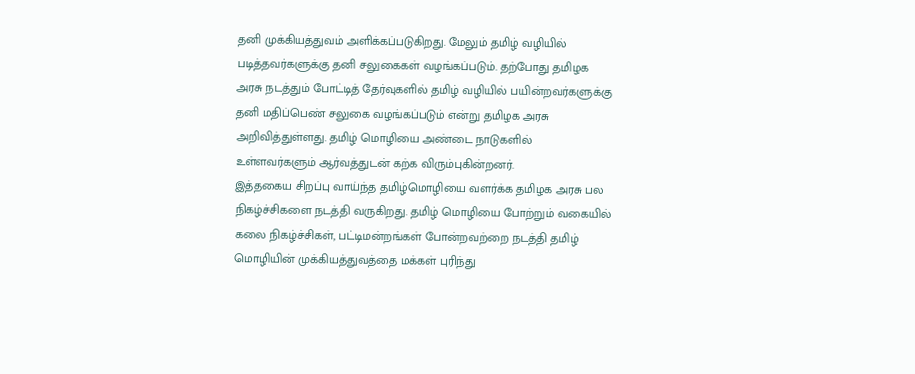தனி முக்கியத்துவம் அளிக்கப்படுகிறது. மேலும் தமிழ் வழியில் படித்தவர்களுக்கு தனி சலுகைகள் வழங்கப்படும். தற்போது தமிழக அரசு நடத்தும் போட்டித் தேர்வுகளில் தமிழ் வழியில் பயின்றவர்களுக்கு தனி மதிப்பெண் சலுகை வழங்கப்படும் என்று தமிழக அரசு அறிவித்துள்ளது. தமிழ் மொழியை அண்டை நாடுகளில் உள்ளவர்களும் ஆர்வத்துடன் கற்க விரும்புகின்றனர்.
இத்தகைய சிறப்பு வாய்ந்த தமிழ்மொழியை வளர்க்க தமிழக அரசு பல நிகழ்ச்சிகளை நடத்தி வருகிறது. தமிழ் மொழியை போற்றும் வகையில் கலை நிகழ்ச்சிகள், பட்டிமன்றங்கள் போன்றவற்றை நடத்தி தமிழ் மொழியின் முக்கியத்துவத்தை மக்கள் புரிந்து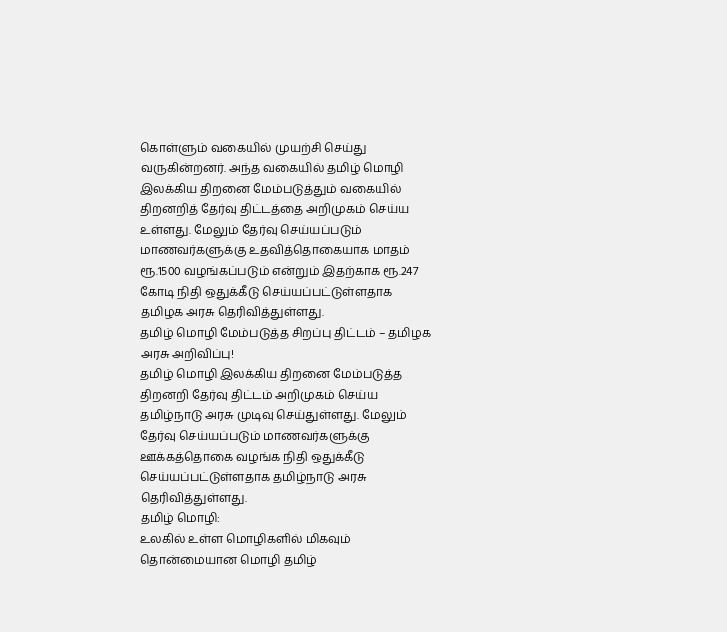கொள்ளும் வகையில் முயற்சி செய்து வருகின்றனர். அந்த வகையில் தமிழ் மொழி இலக்கிய திறனை மேம்படுத்தும் வகையில் திறனறித் தேர்வு திட்டத்தை அறிமுகம் செய்ய உள்ளது. மேலும் தேர்வு செய்யப்படும் மாணவர்களுக்கு உதவித்தொகையாக மாதம் ரூ.1500 வழங்கப்படும் என்றும் இதற்காக ரூ.247 கோடி நிதி ஒதுக்கீடு செய்யப்பட்டுள்ளதாக தமிழக அரசு தெரிவித்துள்ளது.
தமிழ் மொழி மேம்படுத்த சிறப்பு திட்டம் – தமிழக அரசு அறிவிப்பு!
தமிழ் மொழி இலக்கிய திறனை மேம்படுத்த திறனறி தேர்வு திட்டம் அறிமுகம் செய்ய தமிழ்நாடு அரசு முடிவு செய்துள்ளது. மேலும் தேர்வு செய்யப்படும் மாணவர்களுக்கு ஊக்கத்தொகை வழங்க நிதி ஒதுக்கீடு செய்யப்பட்டுள்ளதாக தமிழ்நாடு அரசு தெரிவித்துள்ளது.
தமிழ் மொழி:
உலகில் உள்ள மொழிகளில் மிகவும் தொன்மையான மொழி தமிழ்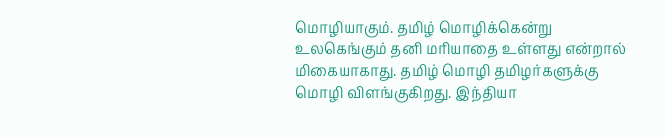மொழியாகும். தமிழ் மொழிக்கென்று உலகெங்கும் தனி மரியாதை உள்ளது என்றால் மிகையாகாது. தமிழ் மொழி தமிழர்களுக்கு மொழி விளங்குகிறது. இந்தியா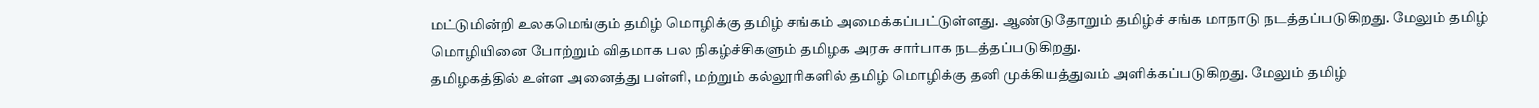மட்டுமின்றி உலகமெங்கும் தமிழ் மொழிக்கு தமிழ் சங்கம் அமைக்கப்பட்டுள்ளது. ஆண்டுதோறும் தமிழ்ச் சங்க மாநாடு நடத்தப்படுகிறது. மேலும் தமிழ் மொழியினை போற்றும் விதமாக பல நிகழ்ச்சிகளும் தமிழக அரசு சார்பாக நடத்தப்படுகிறது.
தமிழகத்தில் உள்ள அனைத்து பள்ளி, மற்றும் கல்லூரிகளில் தமிழ் மொழிக்கு தனி முக்கியத்துவம் அளிக்கப்படுகிறது. மேலும் தமிழ்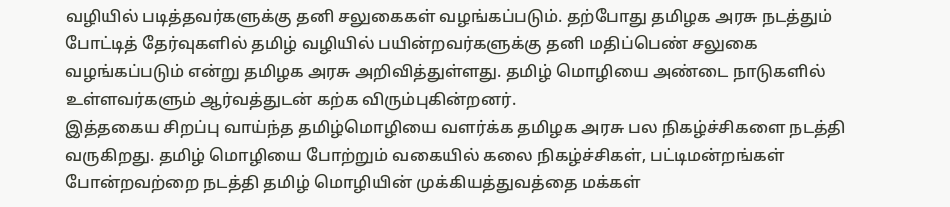வழியில் படித்தவர்களுக்கு தனி சலுகைகள் வழங்கப்படும். தற்போது தமிழக அரசு நடத்தும் போட்டித் தேர்வுகளில் தமிழ் வழியில் பயின்றவர்களுக்கு தனி மதிப்பெண் சலுகை வழங்கப்படும் என்று தமிழக அரசு அறிவித்துள்ளது. தமிழ் மொழியை அண்டை நாடுகளில் உள்ளவர்களும் ஆர்வத்துடன் கற்க விரும்புகின்றனர்.
இத்தகைய சிறப்பு வாய்ந்த தமிழ்மொழியை வளர்க்க தமிழக அரசு பல நிகழ்ச்சிகளை நடத்தி வருகிறது. தமிழ் மொழியை போற்றும் வகையில் கலை நிகழ்ச்சிகள், பட்டிமன்றங்கள் போன்றவற்றை நடத்தி தமிழ் மொழியின் முக்கியத்துவத்தை மக்கள்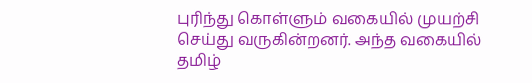புரிந்து கொள்ளும் வகையில் முயற்சி செய்து வருகின்றனர். அந்த வகையில் தமிழ்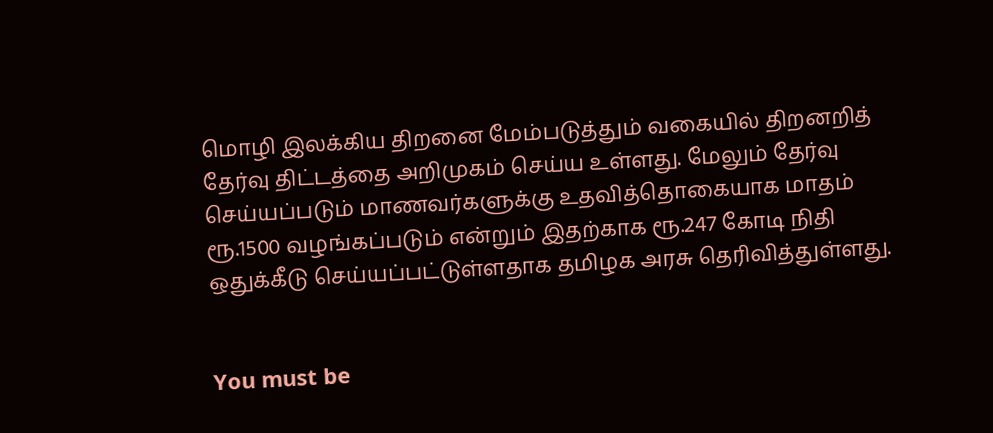மொழி இலக்கிய திறனை மேம்படுத்தும் வகையில் திறனறித் தேர்வு திட்டத்தை அறிமுகம் செய்ய உள்ளது. மேலும் தேர்வு செய்யப்படும் மாணவர்களுக்கு உதவித்தொகையாக மாதம் ரூ.1500 வழங்கப்படும் என்றும் இதற்காக ரூ.247 கோடி நிதி ஒதுக்கீடு செய்யப்பட்டுள்ளதாக தமிழக அரசு தெரிவித்துள்ளது.


You must be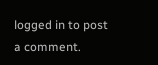logged in to post a comment.